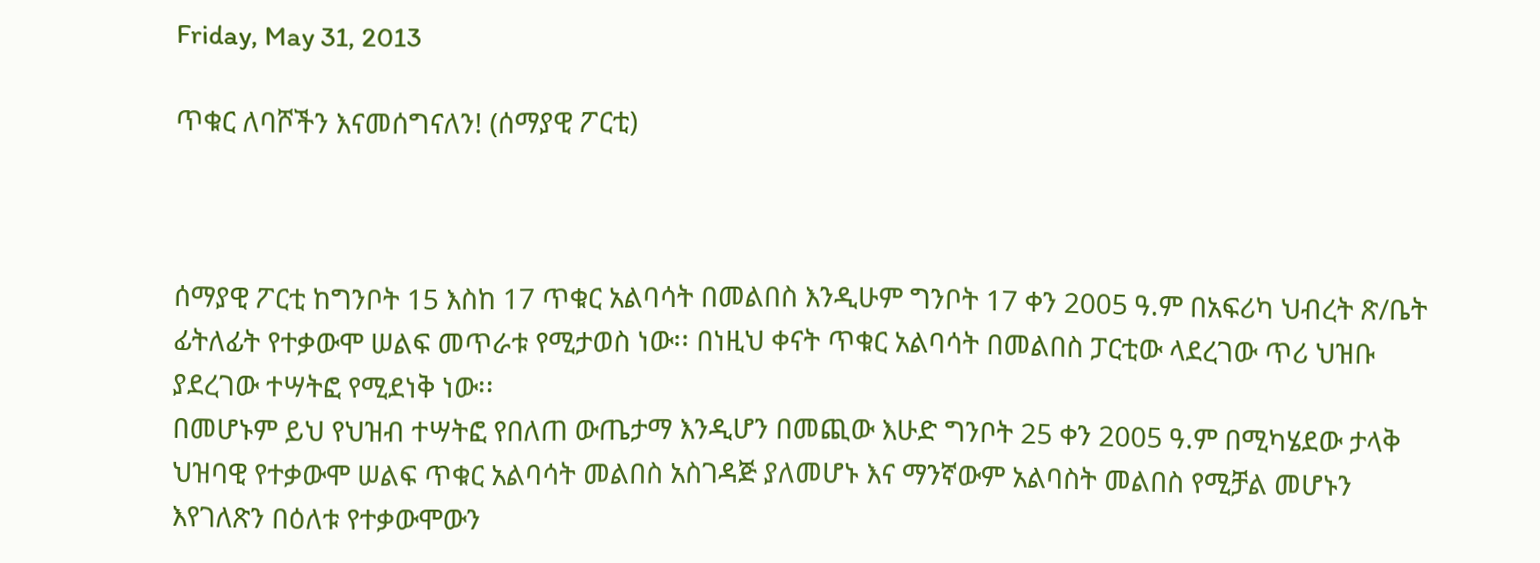Friday, May 31, 2013

ጥቁር ለባሾችን እናመሰግናለን! (ሰማያዊ ፖርቲ)



ሰማያዊ ፖርቲ ከግንቦት 15 እስከ 17 ጥቁር አልባሳት በመልበስ እንዲሁም ግንቦት 17 ቀን 2005 ዓ.ም በአፍሪካ ህብረት ጽ/ቤት ፊትለፊት የተቃውሞ ሠልፍ መጥራቱ የሚታወስ ነው፡፡ በነዚህ ቀናት ጥቁር አልባሳት በመልበስ ፓርቲው ላደረገው ጥሪ ህዝቡ ያደረገው ተሣትፎ የሚደነቅ ነው፡፡
በመሆኑም ይህ የህዝብ ተሣትፎ የበለጠ ውጤታማ እንዲሆን በመጪው እሁድ ግንቦት 25 ቀን 2005 ዓ.ም በሚካሄደው ታላቅ ህዝባዊ የተቃውሞ ሠልፍ ጥቁር አልባሳት መልበስ አስገዳጅ ያለመሆኑ እና ማንኛውም አልባስት መልበስ የሚቻል መሆኑን እየገለጽን በዕለቱ የተቃውሞውን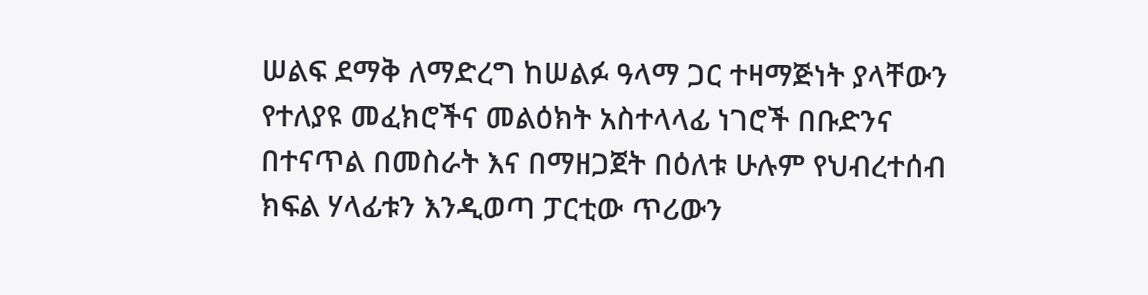ሠልፍ ደማቅ ለማድረግ ከሠልፉ ዓላማ ጋር ተዛማጅነት ያላቸውን የተለያዩ መፈክሮችና መልዕክት አስተላላፊ ነገሮች በቡድንና በተናጥል በመስራት እና በማዘጋጀት በዕለቱ ሁሉም የህብረተሰብ ክፍል ሃላፊቱን እንዲወጣ ፓርቲው ጥሪውን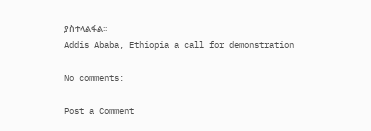ያስተላልፋል፡፡
Addis Ababa, Ethiopia a call for demonstration

No comments:

Post a Comment